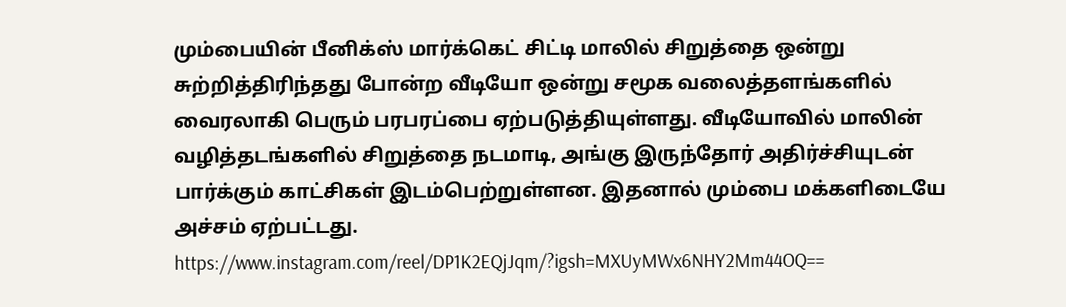மும்பையின் பீனிக்ஸ் மார்க்கெட் சிட்டி மாலில் சிறுத்தை ஒன்று சுற்றித்திரிந்தது போன்ற வீடியோ ஒன்று சமூக வலைத்தளங்களில் வைரலாகி பெரும் பரபரப்பை ஏற்படுத்தியுள்ளது. வீடியோவில் மாலின் வழித்தடங்களில் சிறுத்தை நடமாடி, அங்கு இருந்தோர் அதிர்ச்சியுடன் பார்க்கும் காட்சிகள் இடம்பெற்றுள்ளன. இதனால் மும்பை மக்களிடையே அச்சம் ஏற்பட்டது.
https://www.instagram.com/reel/DP1K2EQjJqm/?igsh=MXUyMWx6NHY2Mm44OQ==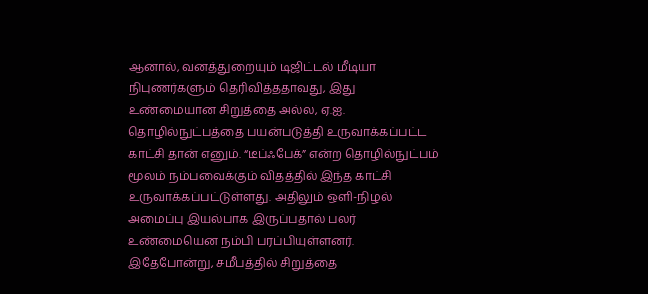ஆனால், வனத்துறையும் டிஜிட்டல் மீடியா நிபுணர்களும் தெரிவித்ததாவது, இது உண்மையான சிறுத்தை அல்ல, ஏ.ஐ. தொழில்நுட்பத்தை பயன்படுத்தி உருவாக்கப்பட்ட காட்சி தான் எனும். “டீப்ஃபேக்” என்ற தொழில்நுட்பம் மூலம் நம்பவைக்கும் விதத்தில் இந்த காட்சி உருவாக்கப்பட்டுள்ளது. அதிலும் ஒளி-நிழல் அமைப்பு இயல்பாக இருப்பதால் பலர் உண்மையென நம்பி பரப்பியுள்ளனர்.
இதேபோன்று, சமீபத்தில் சிறுத்தை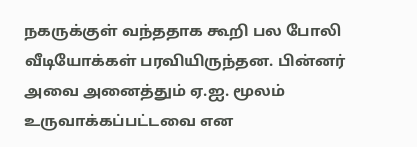நகருக்குள் வந்ததாக கூறி பல போலி வீடியோக்கள் பரவியிருந்தன. பின்னர் அவை அனைத்தும் ஏ.ஐ. மூலம் உருவாக்கப்பட்டவை என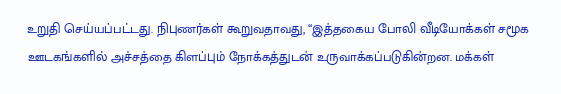உறுதி செய்யப்பட்டது. நிபுணர்கள் கூறுவதாவது, “இத்தகைய போலி வீடியோக்கள் சமூக ஊடகங்களில் அச்சத்தை கிளப்பும் நோக்கத்துடன் உருவாக்கப்படுகின்றன. மக்கள்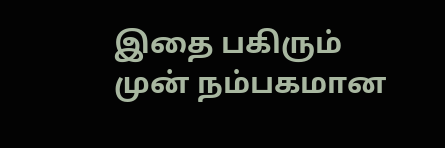இதை பகிரும் முன் நம்பகமான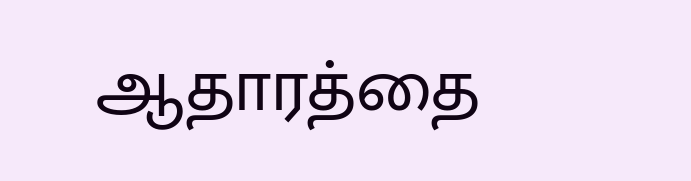ஆதாரத்தை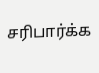சரிபார்க்க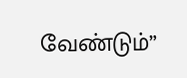வேண்டும்”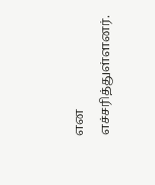என எச்சரித்துள்ளனர்.